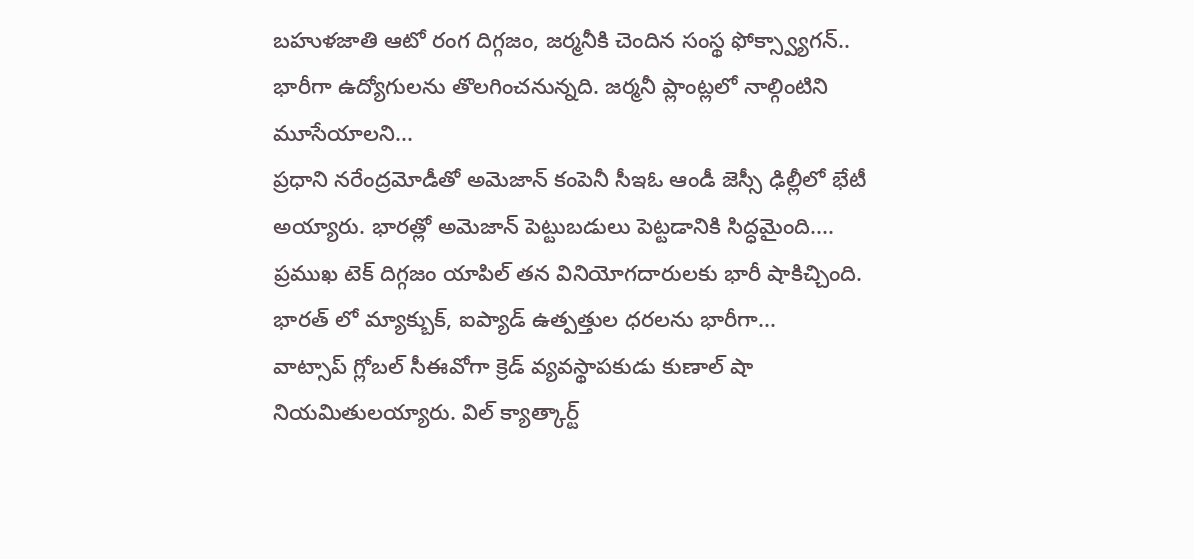బహుళజాతి ఆటో రంగ దిగ్గజం, జర్మనీకి చెందిన సంస్థ ఫోక్స్వ్యాగన్.. భారీగా ఉద్యోగులను తొలగించనున్నది. జర్మనీ ప్లాంట్లలో నాల్గింటిని మూసేయాలని...
ప్రధాని నరేంద్రమోడీతో అమెజాన్ కంపెనీ సీఇఓ ఆండీ జెస్సీ ఢిల్లీలో భేటీ అయ్యారు. భారత్లో అమెజాన్ పెట్టుబడులు పెట్టడానికి సిద్ధమైంది....
ప్రముఖ టెక్ దిగ్గజం యాపిల్ తన వినియోగదారులకు భారీ షాకిచ్చింది. భారత్ లో మ్యాక్బుక్, ఐప్యాడ్ ఉత్పత్తుల ధరలను భారీగా...
వాట్సాప్ గ్లోబల్ సీఈవోగా క్రెడ్ వ్యవస్థాపకుడు కుణాల్ షా నియమితులయ్యారు. విల్ క్యాత్కార్ట్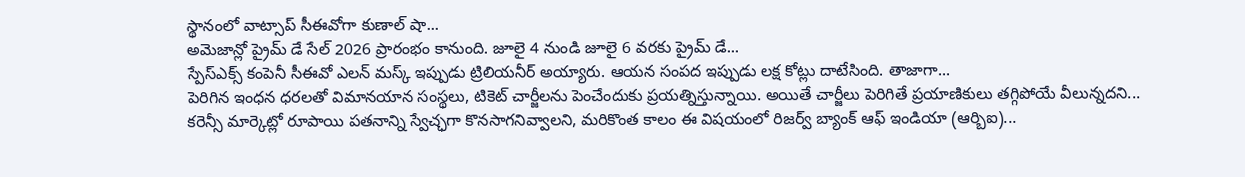స్థానంలో వాట్సాప్ సీఈవోగా కుణాల్ షా...
అమెజాన్లో ప్రైమ్ డే సేల్ 2026 ప్రారంభం కానుంది. జూలై 4 నుండి జూలై 6 వరకు ప్రైమ్ డే...
స్పేస్ఎక్స్ కంపెనీ సీఈవో ఎలన్ మస్క్ ఇప్పుడు ట్రిలియనీర్ అయ్యారు. ఆయన సంపద ఇప్పుడు లక్ష కోట్లు దాటేసింది. తాజాగా...
పెరిగిన ఇంధన ధరలతో విమానయాన సంస్థలు, టికెట్ చార్జీలను పెంచేందుకు ప్రయత్నిస్తున్నాయి. అయితే చార్జీలు పెరిగితే ప్రయాణికులు తగ్గిపోయే వీలున్నదని...
కరెన్సీ మార్కెట్లో రూపాయి పతనాన్ని స్వేచ్ఛగా కొనసాగనివ్వాలని, మరికొంత కాలం ఈ విషయంలో రిజర్వ్ బ్యాంక్ ఆఫ్ ఇండియా (ఆర్బిఐ)...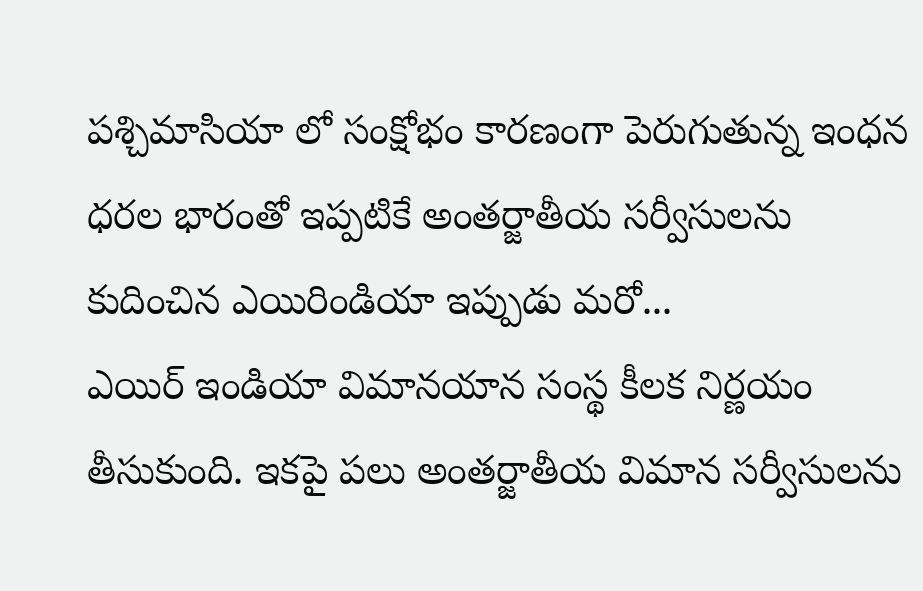పశ్చిమాసియా లో సంక్షోభం కారణంగా పెరుగుతున్న ఇంధన ధరల భారంతో ఇప్పటికే అంతర్జాతీయ సర్వీసులను కుదించిన ఎయిరిండియా ఇప్పుడు మరో...
ఎయిర్ ఇండియా విమానయాన సంస్థ కీలక నిర్ణయం తీసుకుంది. ఇకపై పలు అంతర్జాతీయ విమాన సర్వీసులను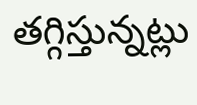తగ్గిస్తున్నట్లు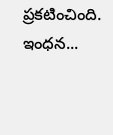ప్రకటించింది. ఇంధన...